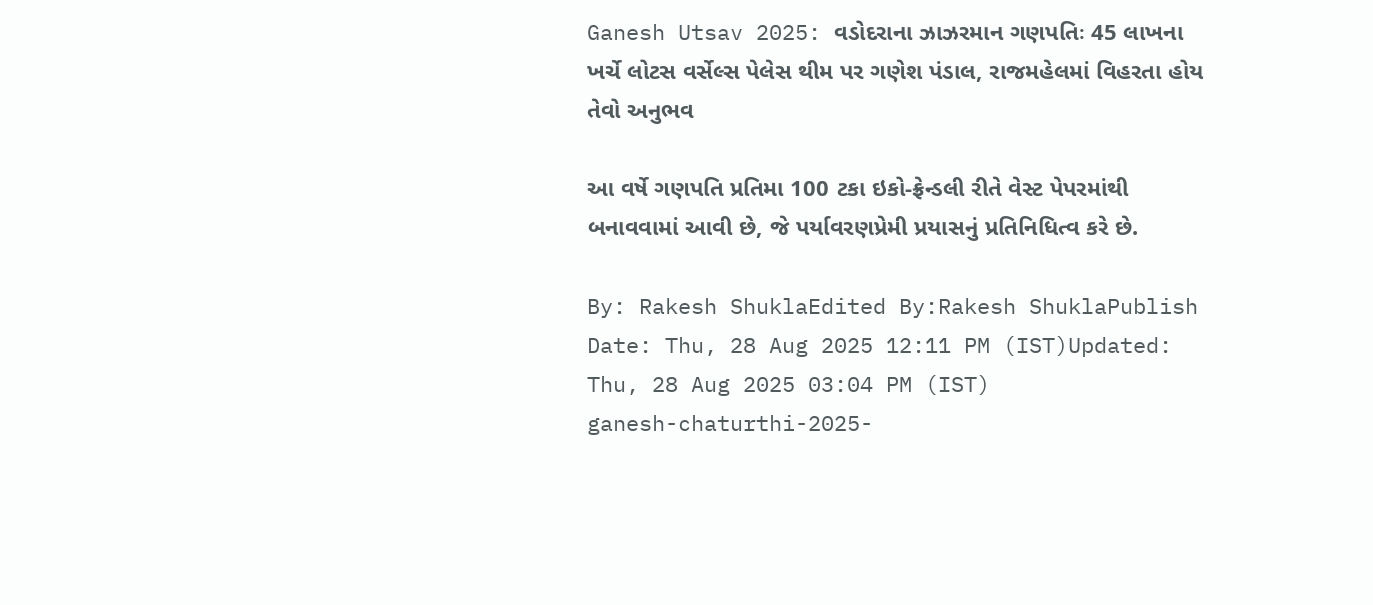Ganesh Utsav 2025: વડોદરાના ઝાઝરમાન ગણપતિઃ 45 લાખના ખર્ચે લોટસ વર્સેલ્સ પેલેસ થીમ પર ગણેશ પંડાલ, રાજમહેલમાં વિહરતા હોય તેવો અનુભવ

આ વર્ષે ગણપતિ પ્રતિમા 100 ટકા ઇકો-ફ્રેન્ડલી રીતે વેસ્ટ પેપરમાંથી બનાવવામાં આવી છે, જે પર્યાવરણપ્રેમી પ્રયાસનું પ્રતિનિધિત્વ કરે છે.

By: Rakesh ShuklaEdited By:Rakesh ShuklaPublish Date: Thu, 28 Aug 2025 12:11 PM (IST)Updated: Thu, 28 Aug 2025 03:04 PM (IST)
ganesh-chaturthi-2025-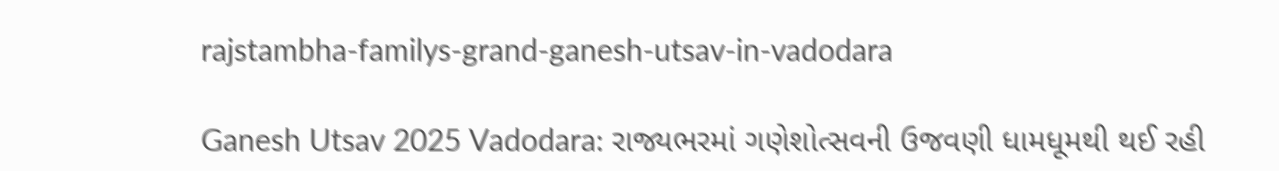rajstambha-familys-grand-ganesh-utsav-in-vadodara

Ganesh Utsav 2025 Vadodara: રાજ્યભરમાં ગણેશોત્સવની ઉજવણી ધામધૂમથી થઈ રહી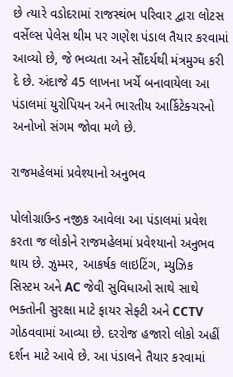છે ત્યારે વડોદરામાં રાજસ્થંભ પરિવાર દ્વારા લોટસ વર્સેલ્સ પેલેસ થીમ પર ગણેશ પંડાલ તૈયાર કરવામાં આવ્યો છે, જે ભવ્યતા અને સૌંદર્યથી મંત્રમુગ્ધ કરી દે છે. અંદાજે 45 લાખના ખર્ચે બનાવાયેલા આ પંડાલમાં યુરોપિયન અને ભારતીય આર્કિટેક્ચરનો અનોખો સંગમ જોવા મળે છે.

રાજમહેલમાં પ્રવેશ્યાનો અનુભવ

પોલોગ્રાઉન્ડ નજીક આવેલા આ પંડાલમાં પ્રવેશ કરતા જ લોકોને રાજમહેલમાં પ્રવેશ્યાનો અનુભવ થાય છે. ઝુમ્મર, આકર્ષક લાઇટિંગ, મ્યુઝિક સિસ્ટમ અને AC જેવી સુવિધાઓ સાથે સાથે ભક્તોની સુરક્ષા માટે ફાયર સેફ્ટી અને CCTV ગોઠવવામાં આવ્યા છે. દરરોજ હજારો લોકો અહીં દર્શન માટે આવે છે. આ પંડાલને તૈયાર કરવામાં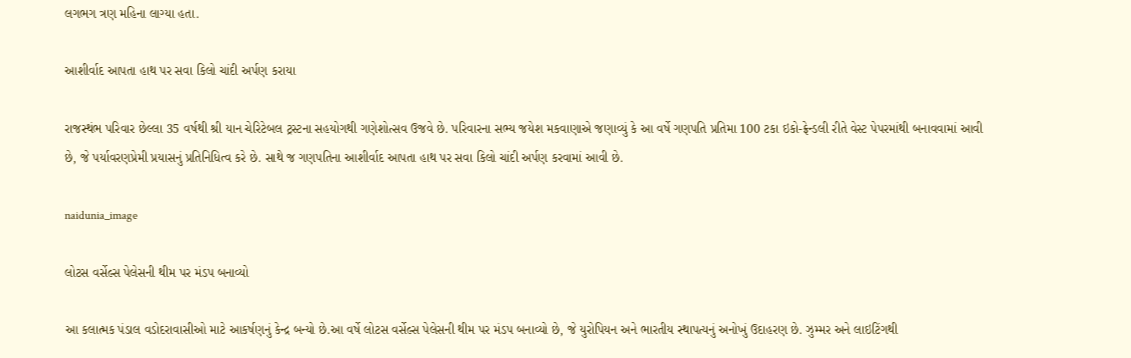લગભગ ત્રણ મહિના લાગ્યા હતા.

આશીર્વાદ આપતા હાથ પર સવા કિલો ચાંદી અર્પણ કરાયા

રાજસ્થંભ પરિવાર છેલ્લા 35 વર્ષથી શ્રી યાન ચેરિટેબલ ટ્રસ્ટના સહયોગથી ગણેશોત્સવ ઉજવે છે. પરિવારના સભ્ય જયેશ મકવાણાએ જણાવ્યું કે આ વર્ષે ગણપતિ પ્રતિમા 100 ટકા ઇકો-ફ્રેન્ડલી રીતે વેસ્ટ પેપરમાંથી બનાવવામાં આવી છે, જે પર્યાવરણપ્રેમી પ્રયાસનું પ્રતિનિધિત્વ કરે છે. સાથે જ ગણપતિના આશીર્વાદ આપતા હાથ પર સવા કિલો ચાંદી અર્પણ કરવામાં આવી છે.

naidunia_image

લોટસ વર્સેલ્સ પેલેસની થીમ પર મંડપ બનાવ્યો

આ કલાત્મક પંડાલ વડોદરાવાસીઓ માટે આકર્ષણનું કેન્દ્ર બન્યો છે.આ વર્ષે લોટસ વર્સેલ્સ પેલેસની થીમ પર મંડપ બનાવ્યો છે, જે યુરોપિયન અને ભારતીય સ્થાપત્યનું અનોખું ઉદાહરણ છે. ઝુમ્મર અને લાઇટિંગથી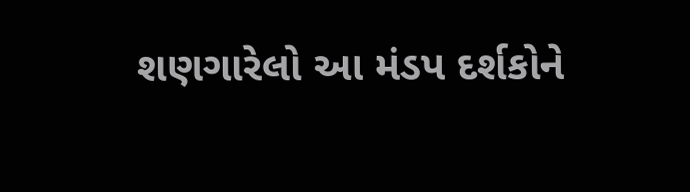શણગારેલો આ મંડપ દર્શકોને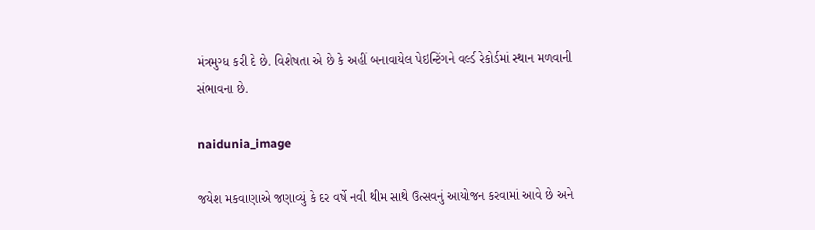મંત્રમુગ્ધ કરી દે છે. વિશેષતા એ છે કે અહીં બનાવાયેલ પેઇન્ટિંગને વર્લ્ડ રેકોર્ડમાં સ્થાન મળવાની સંભાવના છે.

naidunia_image

જયેશ મકવાણાએ જણાવ્યું કે દર વર્ષે નવી થીમ સાથે ઉત્સવનું આયોજન કરવામાં આવે છે અને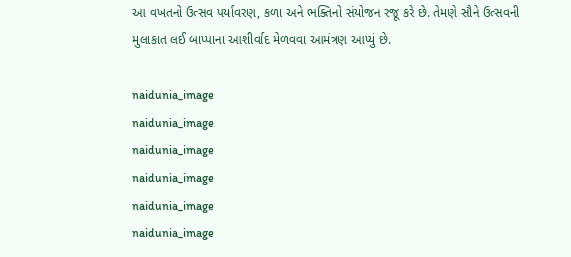આ વખતનો ઉત્સવ પર્યાવરણ, કળા અને ભક્તિનો સંયોજન રજૂ કરે છે. તેમણે સૌને ઉત્સવની મુલાકાત લઈ બાપ્પાના આશીર્વાદ મેળવવા આમંત્રણ આપ્યું છે.

naidunia_image
naidunia_image
naidunia_image
naidunia_image
naidunia_image
naidunia_image